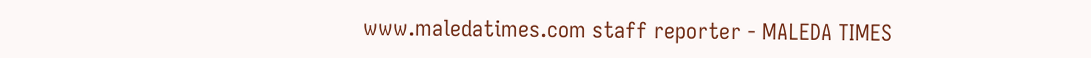www.maledatimes.com staff reporter - MALEDA TIMES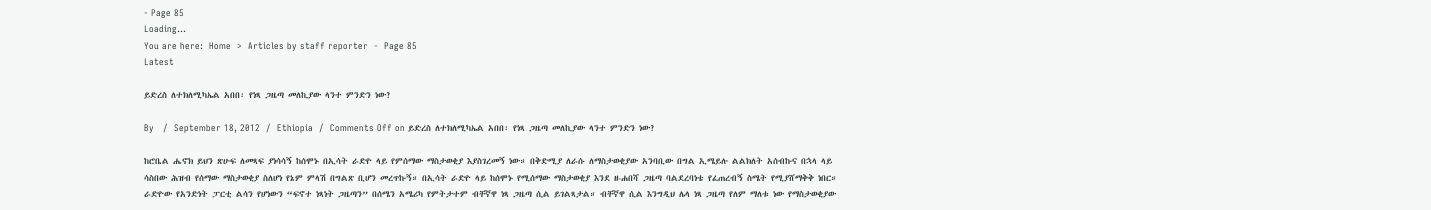- Page 85
Loading...
You are here:  Home  >  Articles by staff reporter  -  Page 85
Latest

ይድረስ ለተክለሚካኤል አበበ፡ የነጻ ጋዜጣ መለኪያው ላንተ ምንድን ነው?

By   /  September 18, 2012  /  Ethiopia  /  Comments Off on ይድረስ ለተክለሚካኤል አበበ፡ የነጻ ጋዜጣ መለኪያው ላንተ ምንድን ነው?

ከሮቤል ሔኖክ ይህን ጽሁፍ ለመጻፍ ያነሳሳኝ ከሰሞኑ በኢሳት ራድዮ ላይ የምሰማው ማስታወቂያ እያስገረመኝ ነው። በቅድሚያ ለራሱ ለማስታወቂያው አንባቢው በግል ኢሜይሉ ልልክለት አሰብኩና በኋላ ላይ ሳስበው ሕዝብ የሰማው ማስታወቂያ ስለሆነ የኔም ምላሽ በግልጽ ቢሆን መረጥኩኝ። በኢሳት ራድዮ ላይ ከሰሞኑ የሚሰማው ማስታወቂያ እንደ ዘ-ሐበሻ ጋዜጣ ባልደረባነቴ የፈጠረብኝ ስሜት የሚያሸማቅቅ ነበር። ራድዮው የአንድነት ፓርቲ ልሳን የሆነውን “ፍኖተ ነጻነት ጋዜጣን” በሰሜን አሜሪካ የምትታተም ብቸኛዋ ነጻ ጋዜጣ ሲል ይገልጻታል። ብቸኛዋ ሲል እንግዲህ ሌላ ነጻ ጋዜጣ የለም ማለቱ ነው የማስታወቂያው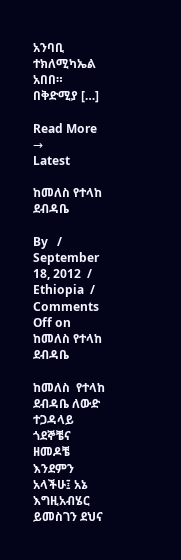አንባቢ ተክለሚካኤል አበበ። በቅድሚያ […]

Read More →
Latest

ከመለስ የተላከ ደብዳቤ

By   /  September 18, 2012  /  Ethiopia  /  Comments Off on ከመለስ የተላከ ደብዳቤ

ከመለስ  የተላከ  ደብዳቤ ለውድ ተጋዳላይ ጎደኞቼና ዘመዶቼ እንደምን አላችሁ፤ አኔ እግዚአብሄር ይመስገን ደህና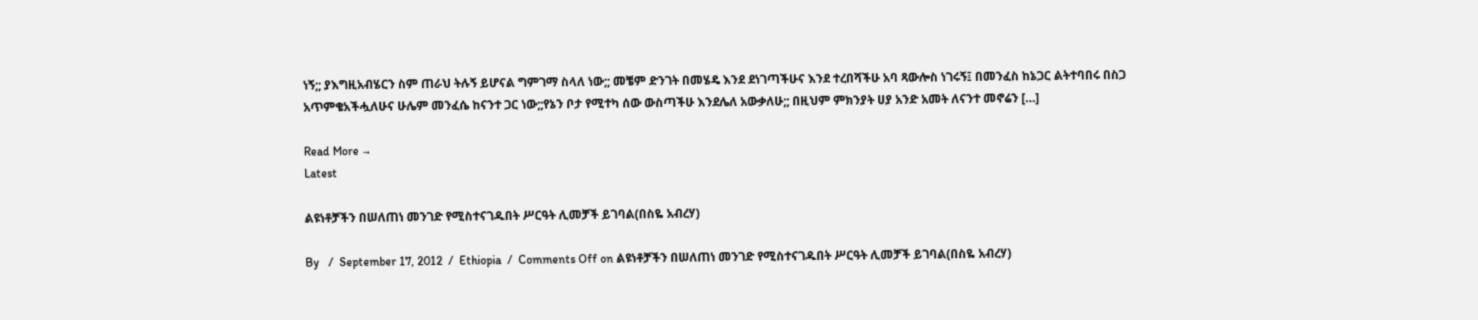ነኝ;; ያእግዚአብሄርን ስም ጠራህ ትሉኝ ይሆናል ግምገማ ስላለ ነው;; መቼም ድንገት በመሄዴ እንደ ደነገጣችሁና እንደ ተረበሻችሁ አባ ጻውሎስ ነገሩኝ፤ በመንፈስ ከኔጋር ልትተባበሩ በስጋ አጥምቄአችሗለሁና ሁሌም መንፈሴ ከናንተ ጋር ነው;;የኔን ቦታ የሚተካ ሰው ውስጣችሁ እንደሌለ አውቃለሁ;; በዚህም ምክንያት ሀያ አንድ አመት ለናንተ መኖሬን […]

Read More →
Latest

ልዩነቶቻችን በሠለጠነ መንገድ የሚስተናገዱበት ሥርዓት ሊመቻች ይገባል(በስዬ አብረሃ)

By   /  September 17, 2012  /  Ethiopia  /  Comments Off on ልዩነቶቻችን በሠለጠነ መንገድ የሚስተናገዱበት ሥርዓት ሊመቻች ይገባል(በስዬ አብረሃ)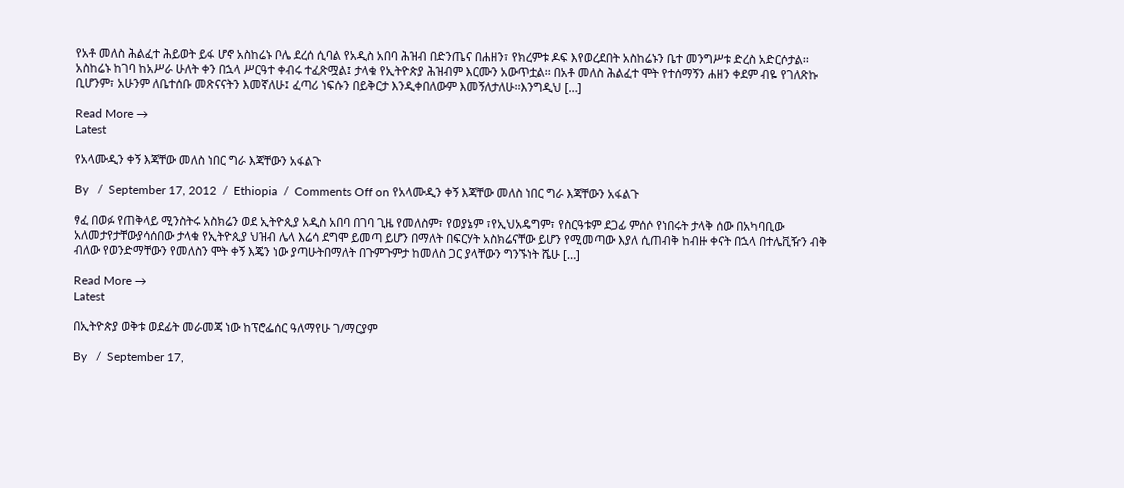የአቶ መለስ ሕልፈተ ሕይወት ይፋ ሆኖ አስከሬኑ ቦሌ ደረሰ ሲባል የአዲስ አበባ ሕዝብ በድንጤና በሐዘን፣ የክረምቱ ዶፍ እየወረደበት አስከሬኑን ቤተ መንግሥቱ ድረስ አድርሶታል፡፡ አስከሬኑ ከገባ ከአሥራ ሁለት ቀን በኋላ ሥርዓተ ቀብሩ ተፈጽሟል፤ ታላቁ የኢትዮጵያ ሕዝብም እርሙን አውጥቷል፡፡ በአቶ መለስ ሕልፈተ ሞት የተሰማኝን ሐዘን ቀደም ብዬ የገለጽኩ ቢሆንም፣ አሁንም ለቤተሰቡ መጽናናትን እመኛለሁ፤ ፈጣሪ ነፍሱን በይቅርታ እንዲቀበለውም እመኝለታለሁ፡፡እንግዲህ […]

Read More →
Latest

የአላሙዲን ቀኝ እጃቸው መለስ ነበር ግራ እጃቸውን አፋልጉ

By   /  September 17, 2012  /  Ethiopia  /  Comments Off on የአላሙዲን ቀኝ እጃቸው መለስ ነበር ግራ እጃቸውን አፋልጉ

ፃፈ በወፉ የጠቅላይ ሚንስትሩ አስክሬን ወደ ኢትዮጲያ አዲስ አበባ በገባ ጊዜ የመለስም፣ የወያኔም ፣የኢህአዴግም፣ የስርዓቱም ደጋፊ ምሰሶ የነበሩት ታላቅ ሰው በአካባቢው አለመታየታቸውያሳሰበው ታላቁ የኢትዮጲያ ህዝብ ሌላ እሬሳ ደግሞ ይመጣ ይሆን በማለት በፍርሃት አስክሬናቸው ይሆን የሚመጣው እያለ ሲጠብቅ ከብዙ ቀናት በኋላ በተሌቪዥን ብቅ ብለው የወንድማቸውን የመለስን ሞት ቀኝ እጄን ነው ያጣሁትበማለት በጉምጉምታ ከመለስ ጋር ያላቸውን ግንኙነት ሼሁ […]

Read More →
Latest

በኢትዮጵያ ወቅቱ ወደፊት መራመጃ ነው ከፕሮፌሰር ዓለማየሁ ገ/ማርያም

By   /  September 17,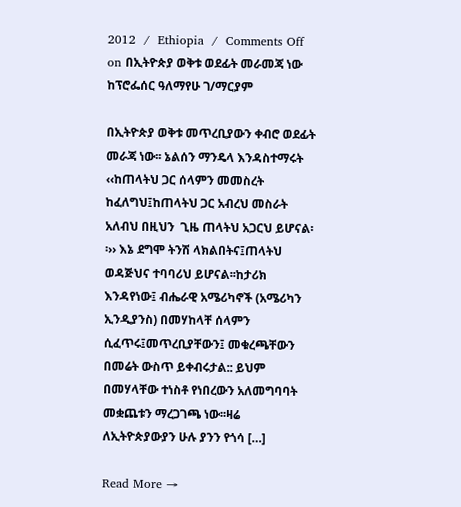2012  /  Ethiopia  /  Comments Off on በኢትዮጵያ ወቅቱ ወደፊት መራመጃ ነው ከፕሮፌሰር ዓለማየሁ ገ/ማርያም

በኢትዮጵያ ወቅቱ መጥረቢያውን ቀብሮ ወደፊት መራጃ ነው፡፡ ኔልሰን ማንዴላ እንዳስተማሩት ‹‹ከጠላትህ ጋር ሰላምን መመስረት ከፈለግህ፤ከጠላትህ ጋር አብረህ መስራት አለብህ በዚህን  ጊዜ ጠላትህ አጋርህ ይሆናል፡፡›› እኔ ደግሞ ትንሽ ላክልበትና፤ጠላትህ ወዳጅህና ተባባሪህ ይሆናል፡፡ከታሪክ እንዳየነው፤ ብሔራዊ አሜሪካኖች (አሜሪካን ኢንዲያንስ) በመሃከላቸ ሰላምን ሲፈጥሩ፤መጥረቢያቸውን፤ መቁረጫቸውን በመሬት ውስጥ ይቀብሩታል:: ይህም በመሃላቸው ተነስቶ የነበረውን አለመግባባት መቋጨቱን ማረጋገጫ ነው፡፡ዛሬ ለኢትዮጵያውያን ሁሉ ያንን የጎሳ […]

Read More →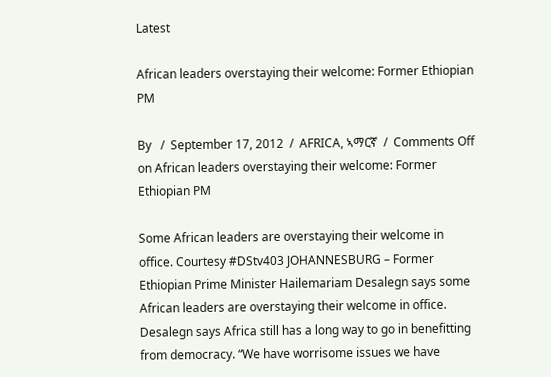Latest

African leaders overstaying their welcome: Former Ethiopian PM

By   /  September 17, 2012  /  AFRICA, ኣማርኛ  /  Comments Off on African leaders overstaying their welcome: Former Ethiopian PM

Some African leaders are overstaying their welcome in office. Courtesy #DStv403 JOHANNESBURG – Former Ethiopian Prime Minister Hailemariam Desalegn says some African leaders are overstaying their welcome in office. Desalegn says Africa still has a long way to go in benefitting from democracy. “We have worrisome issues we have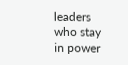leaders who stay in power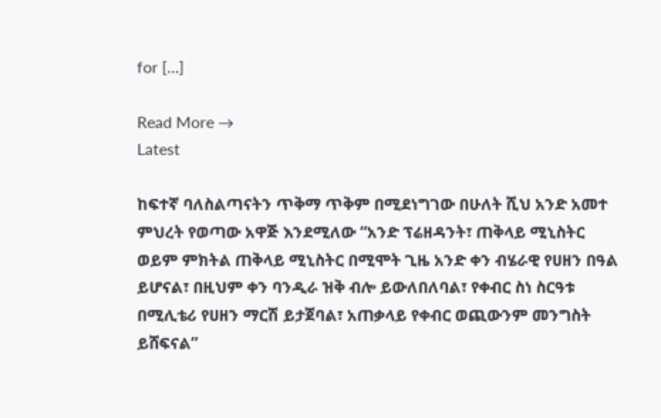for […]

Read More →
Latest

ከፍተኛ ባለስልጣናትን ጥቅማ ጥቅም በሚደነግገው በሁለት ሺህ አንድ አመተ ምህረት የወጣው አዋጅ እንደሚለው “አንድ ፕሬዘዳንት፣ ጠቅላይ ሚኒስትር ወይም ምክትል ጠቅላይ ሚኒስትር በሚሞት ጊዜ አንድ ቀን ብሄራዊ የሀዘን በዓል ይሆናል፣ በዚህም ቀን ባንዲራ ዝቅ ብሎ ይውለበለባል፣ የቀብር ስነ ስርዓቱ በሚሊቴሪ የሀዘን ማርሽ ይታጀባል፣ አጠቃላይ የቀብር ወጪውንም መንግስት ይሸፍናል”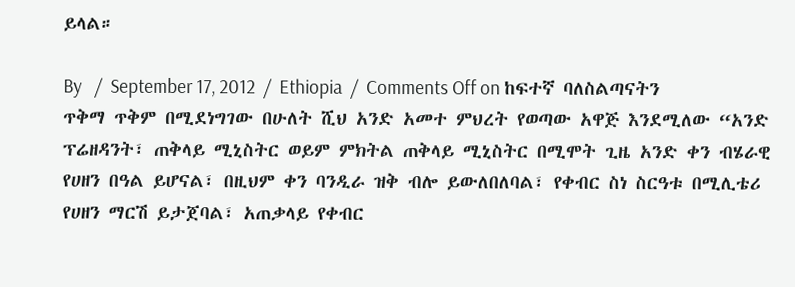ይላል።

By   /  September 17, 2012  /  Ethiopia  /  Comments Off on ከፍተኛ ባለስልጣናትን ጥቅማ ጥቅም በሚደነግገው በሁለት ሺህ አንድ አመተ ምህረት የወጣው አዋጅ እንደሚለው “አንድ ፕሬዘዳንት፣ ጠቅላይ ሚኒስትር ወይም ምክትል ጠቅላይ ሚኒስትር በሚሞት ጊዜ አንድ ቀን ብሄራዊ የሀዘን በዓል ይሆናል፣ በዚህም ቀን ባንዲራ ዝቅ ብሎ ይውለበለባል፣ የቀብር ስነ ስርዓቱ በሚሊቴሪ የሀዘን ማርሽ ይታጀባል፣ አጠቃላይ የቀብር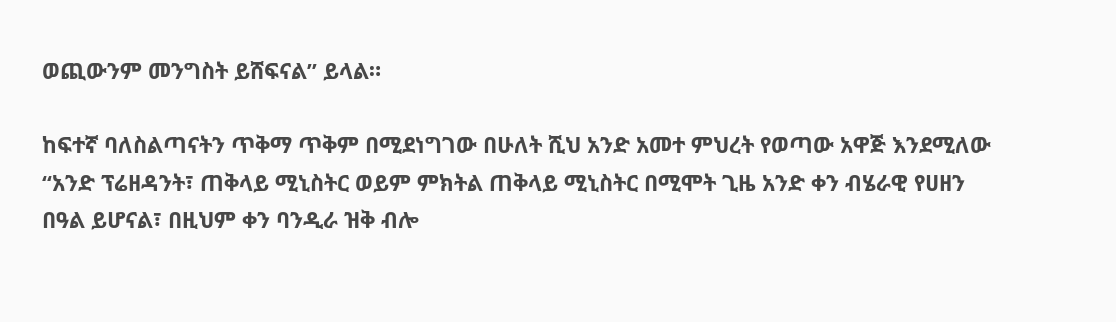ወጪውንም መንግስት ይሸፍናል” ይላል።

ከፍተኛ ባለስልጣናትን ጥቅማ ጥቅም በሚደነግገው በሁለት ሺህ አንድ አመተ ምህረት የወጣው አዋጅ እንደሚለው “አንድ ፕሬዘዳንት፣ ጠቅላይ ሚኒስትር ወይም ምክትል ጠቅላይ ሚኒስትር በሚሞት ጊዜ አንድ ቀን ብሄራዊ የሀዘን በዓል ይሆናል፣ በዚህም ቀን ባንዲራ ዝቅ ብሎ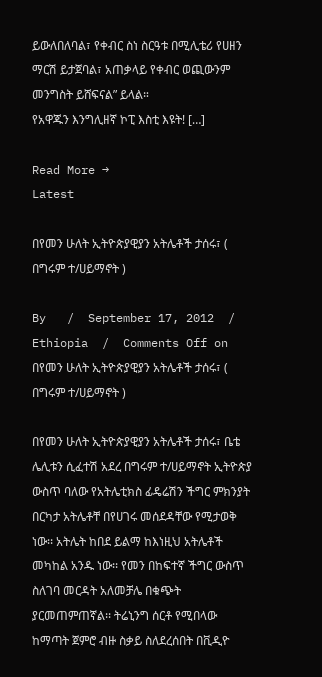ይውለበለባል፣ የቀብር ስነ ስርዓቱ በሚሊቴሪ የሀዘን ማርሽ ይታጀባል፣ አጠቃላይ የቀብር ወጪውንም መንግስት ይሸፍናል” ይላል።                                                           የአዋጁን እንግሊዘኛ ኮፒ እስቲ እዩት! […]

Read More →
Latest

በየመን ሁለት ኢትዮጵያዊያን አትሌቶች ታሰሩ፣ ( በግሩም ተ/ሀይማኖት )

By   /  September 17, 2012  /  Ethiopia  /  Comments Off on በየመን ሁለት ኢትዮጵያዊያን አትሌቶች ታሰሩ፣ ( በግሩም ተ/ሀይማኖት )

በየመን ሁለት ኢትዮጵያዊያን አትሌቶች ታሰሩ፣ ቤቴ ሌሊቱን ሲፈተሽ አደረ በግሩም ተ/ሀይማኖት ኢትዮጵያ ውስጥ ባለው የአትሌቲክስ ፊዴሬሽን ችግር ምክንያት በርካታ አትሌቶቸ በየሀገሩ መሰደዳቸው የሚታወቅ ነው፡፡ አትሌት ከበደ ይልማ ከእነዚህ አትሌቶች መካከል አንዱ ነው፡፡ የመን በከፍተኛ ችግር ውስጥ ስለገባ መርዳት አለመቻሌ በቁጭት ያርመጠምጠኛል፡፡ ትሬኒንግ ሰርቶ የሚበላው ከማጣት ጀምሮ ብዙ ስቃይ ስለደረሰበት በቪዲዮ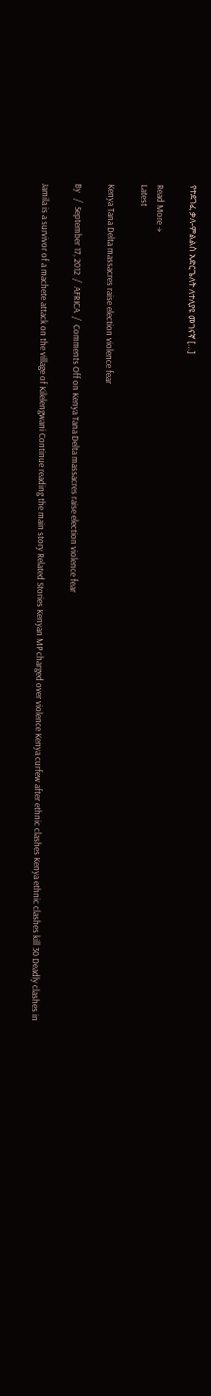የተደገፈ ቃለ-ምልልስ አድርጌለት ለተለያዩ መገናኛ […]

Read More →
Latest

Kenya Tana Delta massacres raise election violence fear

By   /  September 17, 2012  /  AFRICA  /  Comments Off on Kenya Tana Delta massacres raise election violence fear

Jamila is a survivor of a machete attack on the village of Kilelengwani Continue reading the main story Related Stories Kenyan MP charged over violence Kenya curfew after ethnic clashes Kenya ethnic clashes kill 30 Deadly clashes in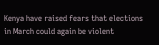Kenya have raised fears that elections in March could again be violent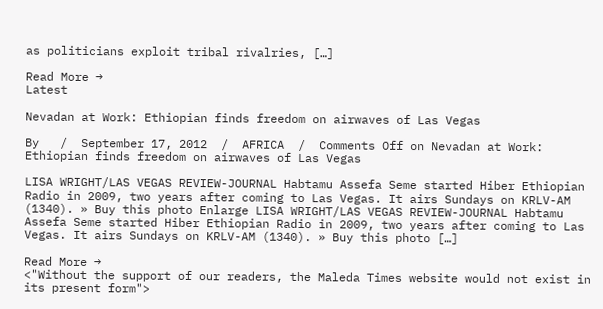as politicians exploit tribal rivalries, […]

Read More →
Latest

Nevadan at Work: Ethiopian finds freedom on airwaves of Las Vegas

By   /  September 17, 2012  /  AFRICA  /  Comments Off on Nevadan at Work: Ethiopian finds freedom on airwaves of Las Vegas

LISA WRIGHT/LAS VEGAS REVIEW-JOURNAL Habtamu Assefa Seme started Hiber Ethiopian Radio in 2009, two years after coming to Las Vegas. It airs Sundays on KRLV-AM (1340). » Buy this photo Enlarge LISA WRIGHT/LAS VEGAS REVIEW-JOURNAL Habtamu Assefa Seme started Hiber Ethiopian Radio in 2009, two years after coming to Las Vegas. It airs Sundays on KRLV-AM (1340). » Buy this photo […]

Read More →
<"Without the support of our readers, the Maleda Times website would not exist in its present form">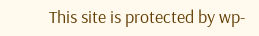This site is protected by wp-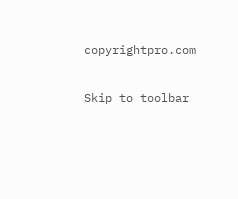copyrightpro.com

Skip to toolbar